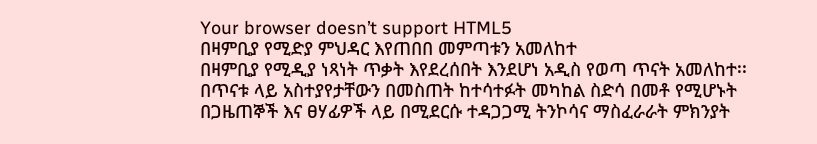Your browser doesn’t support HTML5
በዛምቢያ የሚድያ ምህዳር እየጠበበ መምጣቱን አመለከተ
በዛምቢያ የሚዲያ ነጻነት ጥቃት እየደረሰበት እንደሆነ አዲስ የወጣ ጥናት አመለከተ፡፡
በጥናቱ ላይ አስተያየታቸውን በመስጠት ከተሳተፉት መካከል ስድሳ በመቶ የሚሆኑት በጋዜጠኞች እና ፀሃፊዎች ላይ በሚደርሱ ተዳጋጋሚ ትንኮሳና ማስፈራራት ምክንያት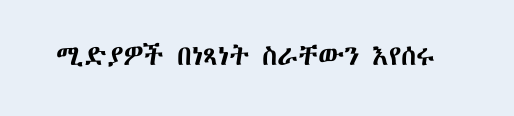ሚድያዎች በነጻነት ስራቸውን እየሰሩ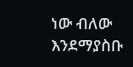ነው ብለው እንደማያስቡ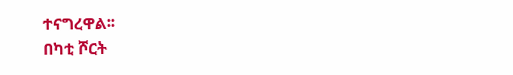ተናግረዋል፡፡
በካቲ ሾርት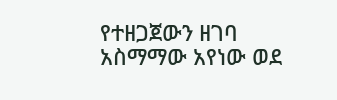የተዘጋጀውን ዘገባ አስማማው አየነው ወደ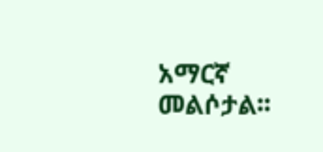አማርኛ መልሶታል፡፡